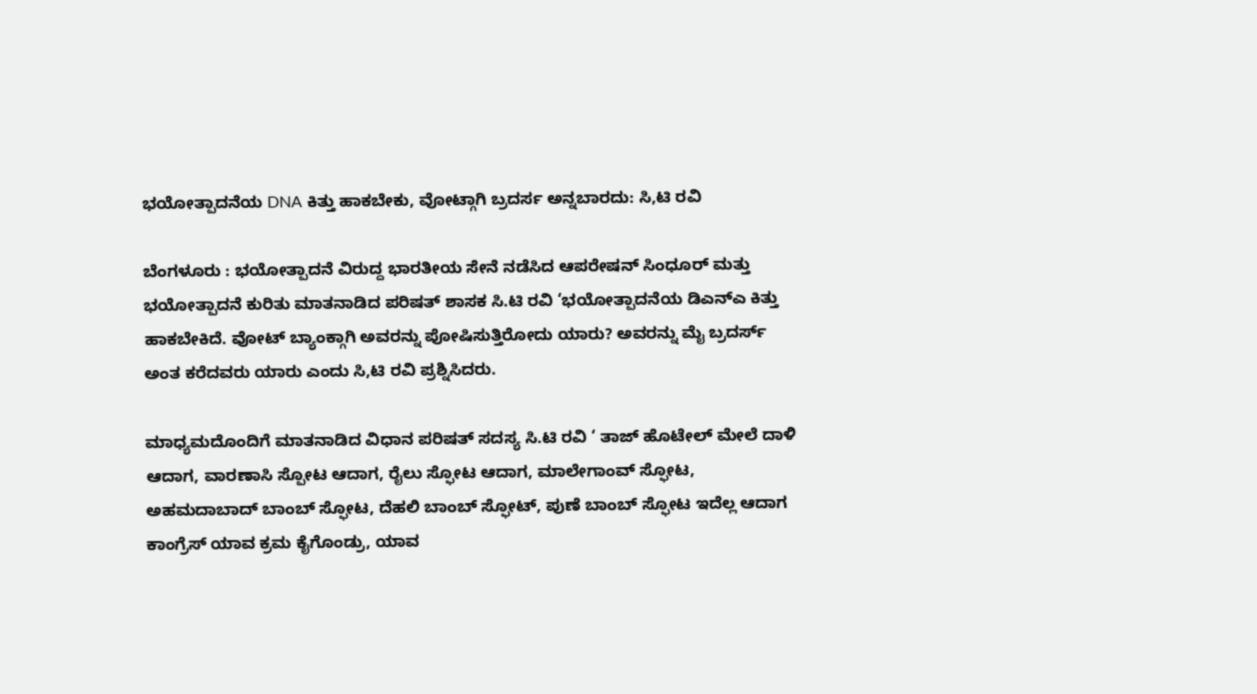ಭಯೋತ್ಪಾದನೆಯ DNA ಕಿತ್ತು ಹಾಕಬೇಕು, ವೋಟ್ಗಾಗಿ ಬ್ರದರ್ಸ ಅನ್ನಬಾರದು: ಸಿ,ಟಿ ರವಿ

ಬೆಂಗಳೂರು : ಭಯೋತ್ಪಾದನೆ ವಿರುದ್ದ ಭಾರತೀಯ ಸೇನೆ ನಡೆಸಿದ ಆಪರೇಷನ್ ಸಿಂಧೂರ್ ಮತ್ತು ಭಯೋತ್ಪಾದನೆ ಕುರಿತು ಮಾತನಾಡಿದ ಪರಿಷತ್ ಶಾಸಕ ಸಿ.ಟಿ ರವಿ ‘ಭಯೋತ್ಪಾದನೆಯ ಡಿಎನ್ಎ ಕಿತ್ತು ಹಾಕಬೇಕಿದೆ. ವೋಟ್ ಬ್ಯಾಂಕ್ಗಾಗಿ ಅವರನ್ನು ಪೋಷಿಸುತ್ತಿರೋದು ಯಾರು? ಅವರನ್ನು ಮೈ ಬ್ರದರ್ಸ್ ಅಂತ ಕರೆದವರು ಯಾರು ಎಂದು ಸಿ,ಟಿ ರವಿ ಪ್ರಶ್ನಿಸಿದರು.

ಮಾಧ್ಯಮದೊಂದಿಗೆ ಮಾತನಾಡಿದ ವಿಧಾನ ಪರಿಷತ್ ಸದಸ್ಯ ಸಿ.ಟಿ ರವಿ ‘ ತಾಜ್ ಹೊಟೇಲ್ ಮೇಲೆ ದಾಳಿ ಆದಾಗ, ವಾರಣಾಸಿ ಸ್ಪೋಟ ಆದಾಗ, ರೈಲು ಸ್ಫೋಟ ಆದಾಗ, ಮಾಲೇಗಾಂವ್ ಸ್ಫೋಟ, ಅಹಮದಾಬಾದ್ ಬಾಂಬ್ ಸ್ಫೋಟ, ದೆಹಲಿ ಬಾಂಬ್ ಸ್ಫೋಟ್, ಪುಣೆ ಬಾಂಬ್ ಸ್ಫೋಟ ಇದೆಲ್ಲ ಆದಾಗ ಕಾಂಗ್ರೆಸ್ ಯಾವ ಕ್ರಮ ಕೈಗೊಂಡ್ರು, ಯಾವ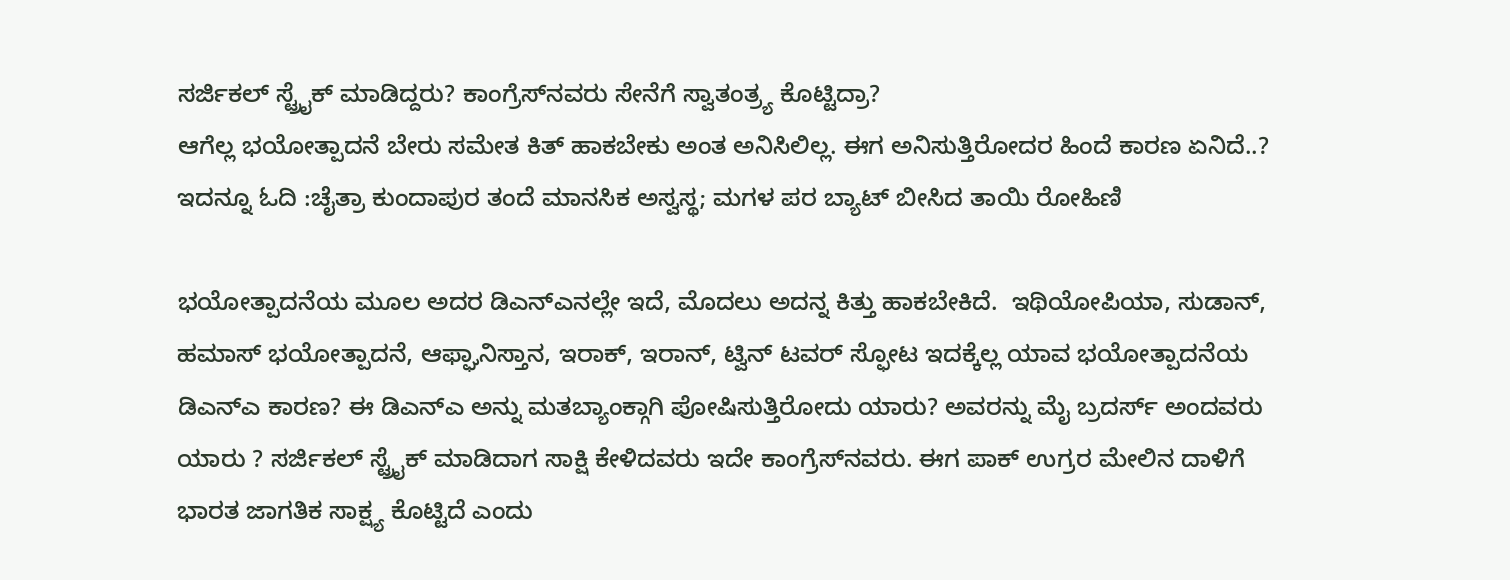ಸರ್ಜಿಕಲ್ ಸ್ಟ್ರೈಕ್ ಮಾಡಿದ್ದರು? ಕಾಂಗ್ರೆಸ್‌ನವರು ಸೇನೆಗೆ ಸ್ವಾತಂತ್ರ್ಯ ಕೊಟ್ಟಿದ್ರಾ?
ಆಗೆಲ್ಲ ಭಯೋತ್ಪಾದನೆ ಬೇರು ಸಮೇತ ಕಿತ್ ಹಾಕಬೇಕು ಅಂತ ಅನಿಸಿಲಿಲ್ಲ. ಈಗ ಅನಿಸುತ್ತಿರೋದರ ಹಿಂದೆ ಕಾರಣ ಏನಿದೆ..? ಇದನ್ನೂ ಓದಿ :ಚೈತ್ರಾ ಕುಂದಾಪುರ ತಂದೆ ಮಾನಸಿಕ ಅಸ್ವಸ್ಥ; ಮಗಳ ಪರ ಬ್ಯಾಟ್ ಬೀಸಿದ ತಾಯಿ ರೋಹಿಣಿ

ಭಯೋತ್ಪಾದನೆಯ ಮೂಲ ಅದರ ಡಿಎನ್ಎನಲ್ಲೇ ಇದೆ, ಮೊದಲು ಅದನ್ನ ಕಿತ್ತು ಹಾಕಬೇಕಿದೆ.  ಇಥಿಯೋಪಿಯಾ, ಸುಡಾನ್, ಹಮಾಸ್ ಭಯೋತ್ಪಾದನೆ, ಆಫ್ಘಾನಿಸ್ತಾನ, ಇರಾಕ್, ಇರಾನ್, ಟ್ವಿನ್ ಟವರ್ ಸ್ಫೋಟ ಇದಕ್ಕೆಲ್ಲ ಯಾವ ಭಯೋತ್ಪಾದನೆಯ ಡಿಎನ್‌ಎ ಕಾರಣ? ಈ ಡಿಎನ್‌ಎ ಅನ್ನು ಮತಬ್ಯಾಂಕ್ಗಾಗಿ ಪೋಷಿಸುತ್ತಿರೋದು ಯಾರು? ಅವರನ್ನು ಮೈ ಬ್ರದರ್ಸ್ ಅಂದವರು ಯಾರು ? ಸರ್ಜಿಕಲ್ ಸ್ಟ್ರೈಕ್ ಮಾಡಿದಾಗ ಸಾಕ್ಷಿ ಕೇಳಿದವರು ಇದೇ ಕಾಂಗ್ರೆಸ್‌ನವರು. ಈಗ ಪಾಕ್ ಉಗ್ರರ ಮೇಲಿನ ದಾಳಿಗೆ ಭಾರತ ಜಾಗತಿಕ ಸಾಕ್ಷ್ಯ ಕೊಟ್ಟಿದೆ ಎಂದು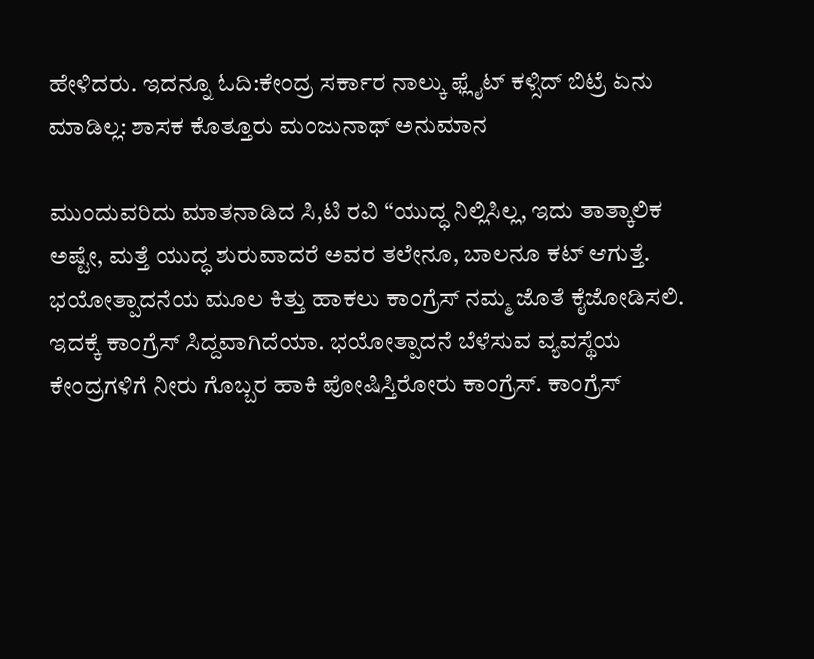ಹೇಳಿದರು. ಇದನ್ನೂ ಓದಿ:ಕೇಂದ್ರ ಸರ್ಕಾರ ನಾಲ್ಕು ಫ್ಲೈಟ್ ಕಳ್ಸಿದ್ ಬಿಟ್ರೆ ಏನು ಮಾಡಿಲ್ಲ: ಶಾಸಕ ಕೊತ್ತೂರು ಮಂಜುನಾಥ್ ಅನುಮಾನ

ಮುಂದುವರಿದು ಮಾತನಾಡಿದ ಸಿ,ಟಿ ರವಿ “ಯುದ್ಧ ನಿಲ್ಲಿಸಿಲ್ಲ, ಇದು ತಾತ್ಕಾಲಿಕ ಅಷ್ಟೇ, ಮತ್ತೆ ಯುದ್ಧ ಶುರುವಾದರೆ ಅವರ ತಲೇನೂ, ಬಾಲನೂ ಕಟ್ ಆಗುತ್ತೆ. ಭಯೋತ್ಪಾದನೆಯ ಮೂಲ ಕಿತ್ತು ಹಾಕಲು ಕಾಂಗ್ರೆಸ್ ನಮ್ಮ ಜೊತೆ ಕೈಜೋಡಿಸಲಿ. ಇದಕ್ಕೆ ಕಾಂಗ್ರೆಸ್ ಸಿದ್ದವಾಗಿದೆಯಾ. ಭಯೋತ್ಪಾದನೆ ಬೆಳೆಸುವ ವ್ಯವಸ್ಥೆಯ ಕೇಂದ್ರಗಳಿಗೆ ನೀರು ಗೊಬ್ಬರ ಹಾಕಿ ಪೋಷಿಸ್ತಿರೋರು ಕಾಂಗ್ರೆಸ್. ಕಾಂಗ್ರೆಸ್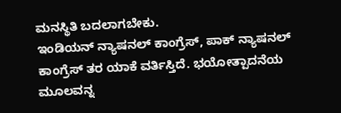ಮನಸ್ಥಿತಿ ಬದಲಾಗಬೇಕು.
ಇಂಡಿಯನ್ ನ್ಯಾಷನಲ್ ಕಾಂಗ್ರೆಸ್, ಪಾಕ್ ನ್ಯಾಷನಲ್ ಕಾಂಗ್ರೆಸ್ ತರ ಯಾಕೆ ವರ್ತಿಸ್ತಿದೆ. ಭಯೋತ್ಪಾದನೆಯ ಮೂಲವನ್ನ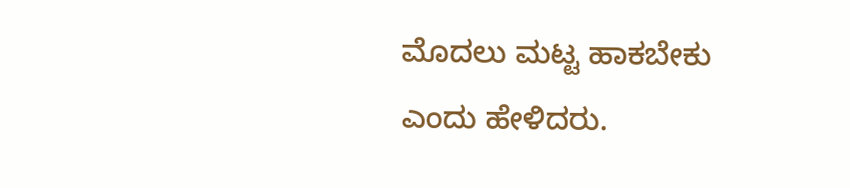ಮೊದಲು ಮಟ್ಟ ಹಾಕಬೇಕು ಎಂದು ಹೇಳಿದರು.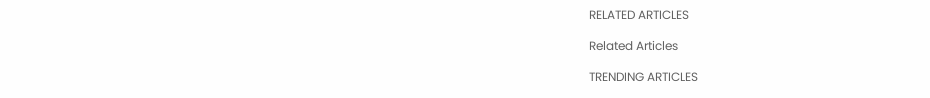RELATED ARTICLES

Related Articles

TRENDING ARTICLES